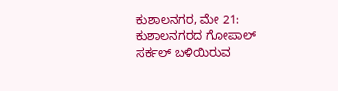ಕುಶಾಲನಗರ, ಮೇ 21: ಕುಶಾಲನಗರದ ಗೋಪಾಲ್ ಸರ್ಕಲ್ ಬಳಿಯಿರುವ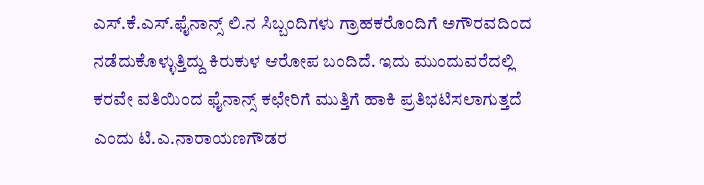ಎಸ್.ಕೆ.ಎಸ್.ಫೈನಾನ್ಸ್ ಲಿ.ನ ಸಿಬ್ಬಂದಿಗಳು ಗ್ರಾಹಕರೊಂದಿಗೆ ಅಗೌರವದಿಂದ ನಡೆದುಕೊಳ್ಳುತ್ತಿದ್ದು ಕಿರುಕುಳ ಆರೋಪ ಬಂದಿದೆ. ಇದು ಮುಂದುವರೆದಲ್ಲಿ ಕರವೇ ವತಿಯಿಂದ ಫೈನಾನ್ಸ್ ಕಛೇರಿಗೆ ಮುತ್ತಿಗೆ ಹಾಕಿ ಪ್ರತಿಭಟಿಸಲಾಗುತ್ತದೆ ಎಂದು ಟಿ.ಎ.ನಾರಾಯಣಗೌಡರ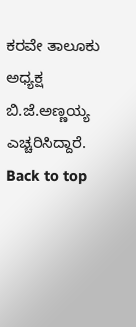ಕರವೇ ತಾಲೂಕು ಅಧ್ಯಕ್ಷ ಬಿ.ಜೆ.ಅಣ್ಣಯ್ಯ ಎಚ್ಚರಿಸಿದ್ದಾರೆ.
Back to top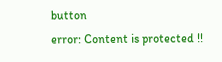button
error: Content is protected !!